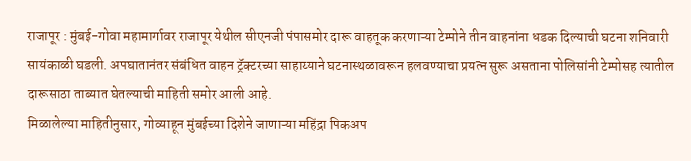राजापूर : मुंबई-गोवा महामार्गावर राजापूर येथील सीएनजी पंपासमोर दारू वाहतूक करणाऱ्या टेम्पोने तीन वाहनांना धडक दिल्याची घटना शनिवारी सायंकाळी घडली. अपघातानंतर संबंधित वाहन ट्रॅक्टरच्या साहाय्याने घटनास्थळावरून हलवण्याचा प्रयत्न सुरू असताना पोलिसांनी टेम्पोसह त्यातील दारूसाठा ताब्यात घेतल्याची माहिती समोर आली आहे.
मिळालेल्या माहितीनुसार, गोव्याहून मुंबईच्या दिशेने जाणाऱ्या महिंद्रा पिकअप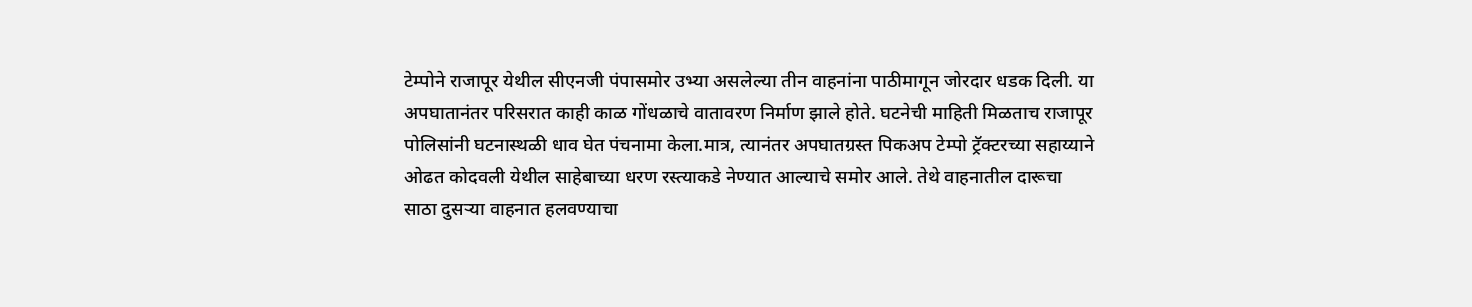टेम्पोने राजापूर येथील सीएनजी पंपासमोर उभ्या असलेल्या तीन वाहनांना पाठीमागून जोरदार धडक दिली. या अपघातानंतर परिसरात काही काळ गोंधळाचे वातावरण निर्माण झाले होते. घटनेची माहिती मिळताच राजापूर पोलिसांनी घटनास्थळी धाव घेत पंचनामा केला.मात्र, त्यानंतर अपघातग्रस्त पिकअप टेम्पो ट्रॅक्टरच्या सहाय्याने ओढत कोदवली येथील साहेबाच्या धरण रस्त्याकडे नेण्यात आल्याचे समोर आले. तेथे वाहनातील दारूचा साठा दुसऱ्या वाहनात हलवण्याचा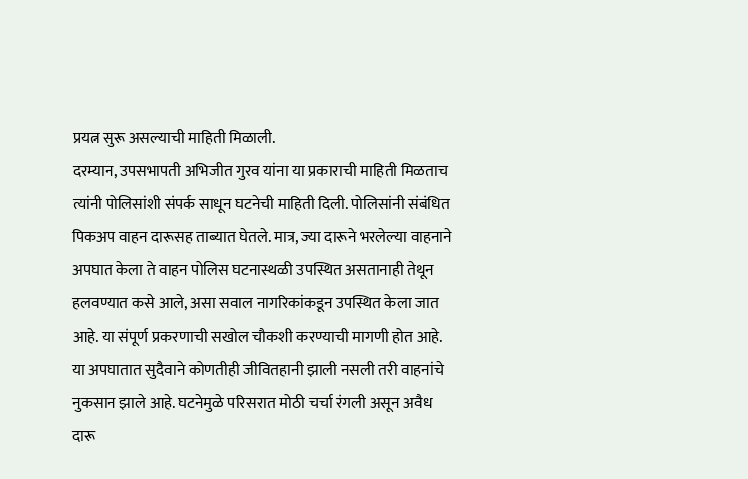प्रयत्न सुरू असल्याची माहिती मिळाली.
दरम्यान, उपसभापती अभिजीत गुरव यांना या प्रकाराची माहिती मिळताच त्यांनी पोलिसांशी संपर्क साधून घटनेची माहिती दिली. पोलिसांनी संबंधित पिकअप वाहन दारूसह ताब्यात घेतले. मात्र, ज्या दारूने भरलेल्या वाहनाने अपघात केला ते वाहन पोलिस घटनास्थळी उपस्थित असतानाही तेथून हलवण्यात कसे आले, असा सवाल नागरिकांकडून उपस्थित केला जात आहे. या संपूर्ण प्रकरणाची सखोल चौकशी करण्याची मागणी होत आहे.
या अपघातात सुदैवाने कोणतीही जीवितहानी झाली नसली तरी वाहनांचे नुकसान झाले आहे. घटनेमुळे परिसरात मोठी चर्चा रंगली असून अवैध दारू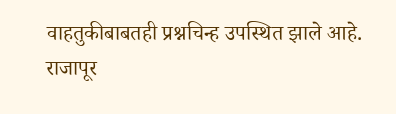वाहतुकीबाबतही प्रश्नचिन्ह उपस्थित झाले आहे. राजापूर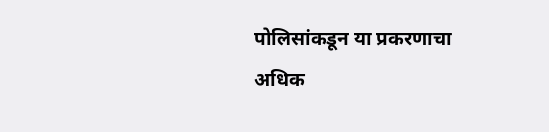पोलिसांकडून या प्रकरणाचा अधिक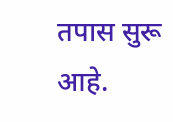तपास सुरू आहे.